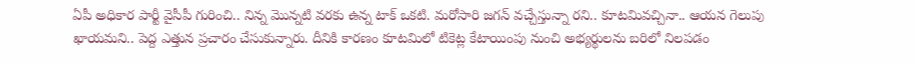ఏపీ అధికార పార్టీ వైసీపీ గురించి.. నిన్న మొన్నటి వరకు ఉన్న టాక్ ఒకటి. మరోసారి జగన్ వచ్చేస్తున్నా రని.. కూటమివచ్చినా.. ఆయన గెలుపు ఖాయమని.. పెద్ద ఎత్తున ప్రచారం చేసుకున్నారు. దీనికి కారణం కూటమిలో టికెట్ల కేటాయింపు నుంచి అభ్యర్థులను బరిలో నిలపడం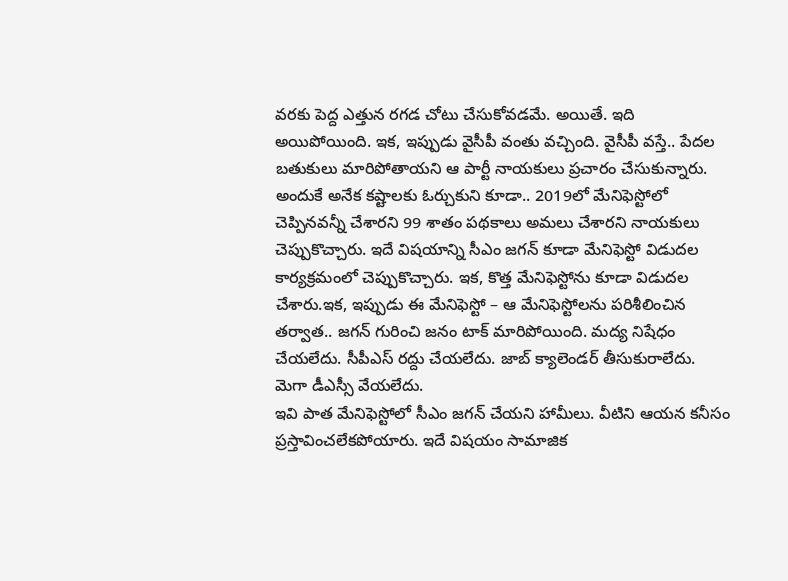వరకు పెద్ద ఎత్తున రగడ చోటు చేసుకోవడమే. అయితే. ఇది అయిపోయింది. ఇక, ఇప్పుడు వైసీపీ వంతు వచ్చింది. వైసీపీ వస్తే.. పేదల బతుకులు మారిపోతాయని ఆ పార్టీ నాయకులు ప్రచారం చేసుకున్నారు.
అందుకే అనేక కష్టాలకు ఓర్చుకుని కూడా.. 2019లో మేనిఫెస్టోలో చెప్పినవన్నీ చేశారని 99 శాతం పథకాలు అమలు చేశారని నాయకులు చెప్పుకొచ్చారు. ఇదే విషయాన్ని సీఎం జగన్ కూడా మేనిఫెస్టో విడుదల కార్యక్రమంలో చెప్పుకొచ్చారు. ఇక, కొత్త మేనిఫెస్టోను కూడా విడుదల చేశారు.ఇక, ఇప్పుడు ఈ మేనిఫెస్టో – ఆ మేనిఫెస్టోలను పరిశీలించిన తర్వాత.. జగన్ గురించి జనం టాక్ మారిపోయింది. మద్య నిషేధం చేయలేదు. సీపీఎస్ రద్దు చేయలేదు. జాబ్ క్యాలెండర్ తీసుకురాలేదు. మెగా డీఎస్సీ వేయలేదు.
ఇవి పాత మేనిఫెస్టోలో సీఎం జగన్ చేయని హామీలు. వీటిని ఆయన కనీసం ప్రస్తావించలేకపోయారు. ఇదే విషయం సామాజిక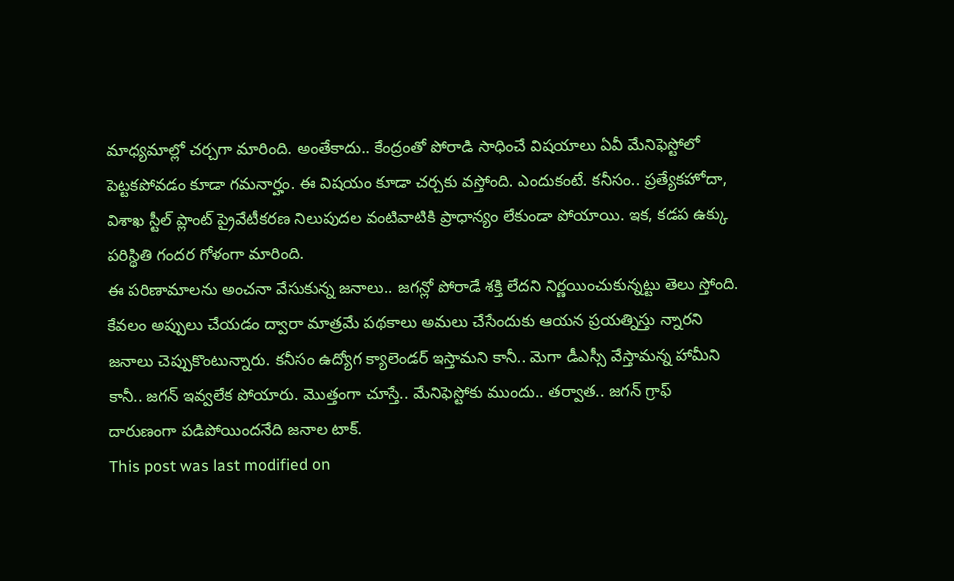మాధ్యమాల్లో చర్చగా మారింది. అంతేకాదు.. కేంద్రంతో పోరాడి సాధించే విషయాలు ఏవీ మేనిఫెస్టోలో పెట్టకపోవడం కూడా గమనార్హం. ఈ విషయం కూడా చర్చకు వస్తోంది. ఎందుకంటే. కనీసం.. ప్రత్యేకహోదా, విశాఖ స్టీల్ ప్లాంట్ ప్రైవేటీకరణ నిలుపుదల వంటివాటికి ప్రాధాన్యం లేకుండా పోయాయి. ఇక, కడప ఉక్కు పరిస్థితి గందర గోళంగా మారింది.
ఈ పరిణామాలను అంచనా వేసుకున్న జనాలు.. జగన్లో పోరాడే శక్తి లేదని నిర్ణయించుకున్నట్టు తెలు స్తోంది. కేవలం అప్పులు చేయడం ద్వారా మాత్రమే పథకాలు అమలు చేసేందుకు ఆయన ప్రయత్నిస్తు న్నారని జనాలు చెప్పుకొంటున్నారు. కనీసం ఉద్యోగ క్యాలెండర్ ఇస్తామని కానీ.. మెగా డీఎస్సీ వేస్తామన్న హామీని కానీ.. జగన్ ఇవ్వలేక పోయారు. మొత్తంగా చూస్తే.. మేనిఫెస్టోకు ముందు.. తర్వాత.. జగన్ గ్రాఫ్ దారుణంగా పడిపోయిందనేది జనాల టాక్.
This post was last modified on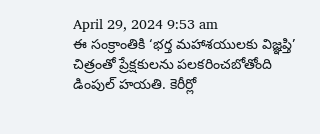April 29, 2024 9:53 am
ఈ సంక్రాంతికి ‘భర్త మహాశయులకు విజ్ఞప్తి’ చిత్రంతో ప్రేక్షకులను పలకరించబోతోంది డింపుల్ హయతి. కెరీర్లో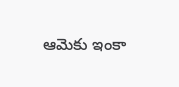ఆమెకు ఇంకా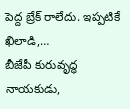పెద్ద బ్రేక్ రాలేదు. ఇప్పటికే ఖిలాడి,…
బీజేపీ కురువృద్ధ నాయకుడు,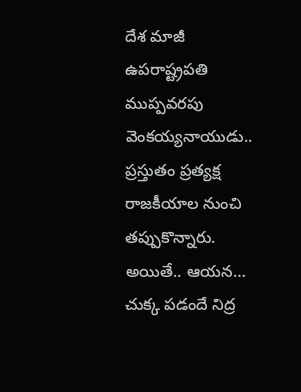దేశ మాజీ ఉపరాష్ట్రపతి ముప్పవరపు వెంకయ్యనాయుడు.. ప్రస్తుతం ప్రత్యక్ష రాజకీయాల నుంచి తప్పుకొన్నారు. అయితే.. ఆయన…
చుక్క పడందే నిద్ర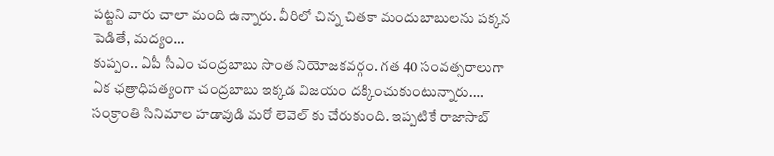పట్టని వారు చాలా మంది ఉన్నారు. వీరిలో చిన్న చితకా మందుబాబులను పక్కన పెడితే, మద్యం…
కుప్పం.. ఏపీ సీఎం చంద్రబాబు సొంత నియోజకవర్గం. గత 40 సంవత్సరాలుగా ఏక ఛత్రాధిపత్యంగా చంద్రబాబు ఇక్కడ విజయం దక్కించుకుంటున్నారు.…
సంక్రాంతి సినిమాల హడావుడి మరో లెవెల్ కు చేరుకుంది. ఇప్పటికే రాజాసాబ్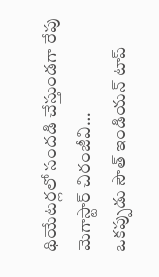థియేటర్లలో సందడి చేస్తుండగా రేపు మెగాస్టార్ చిరంజీవి…
ఒకప్పుడు సౌత్ ఇండియన్ టాప్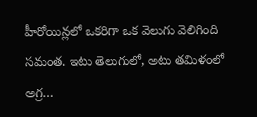హీరోయిన్లలో ఒకరిగా ఒక వెలుగు వెలిగింది సమంత. ఇటు తెలుగులో, అటు తమిళంలో అగ్ర…